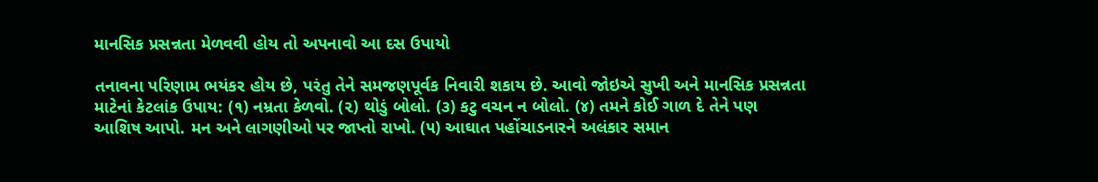માનસિક પ્રસન્નતા મેળવવી હોય તો અપનાવો આ દસ ઉપાયો

તનાવના પરિણામ ભયંકર હોય છે, પરંતુ તેને સમજણપૂર્વક નિવારી શકાય છે. આવો જોઇએ સુખી અને માનસિક પ્રસન્નતા માટેનાં કેટલાંક ઉપાય: (૧) નમ્રતા કેળવો. (૨) થોડું બોલો. (૩) કટુ વચન ન બોલો. (૪) તમને કોઈ ગાળ દે તેને પણ આશિષ આપો. મન અને લાગણીઓ પર જાપ્તો રાખો. (૫) આઘાત પહોંચાડનારને અલંકાર સમાન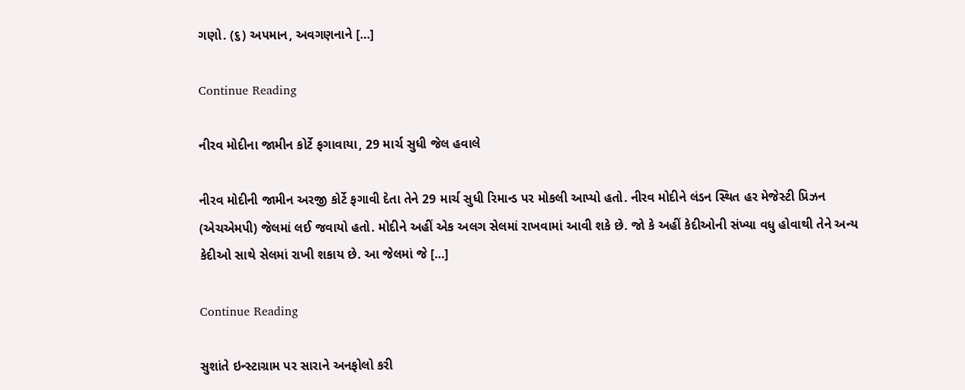ગણો. (૬) અપમાન, અવગણનાને […]

Continue Reading

નીરવ મોદીના જામીન કોર્ટે ફગાવાયા, 29 માર્ચ સુધી જેલ હવાલે

નીરવ મોદીની જામીન અરજી કોર્ટે ફગાવી દેતા તેને 29 માર્ચ સુધી રિમાન્ડ પર મોકલી આપ્યો હતો. નીરવ મોદીને લંડન સ્થિત હર મેજેસ્ટી પ્રિઝન (એચએમપી) જેલમાં લઈ જવાયો હતો. મોદીને અહીં એક અલગ સેલમાં રાખવામાં આવી શકે છે. જો કે અહીં કેદીઓની સંખ્યા વધુ હોવાથી તેને અન્ય કેદીઓ સાથે સેલમાં રાખી શકાય છે. આ જેલમાં જે […]

Continue Reading

સુશાંતે ઇન્સ્ટાગ્રામ પર સારાને અનફોલો કરી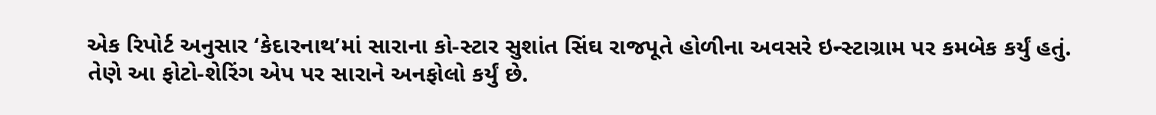એક રિપોર્ટ અનુસાર ‘કેદારનાથ’માં સારાના કો-સ્ટાર સુશાંત સિંઘ રાજપૂતે હોળીના અવસરે ઇન્સ્ટાગ્રામ પર કમબેક કર્યું હતું. તેણે આ ફોટો-શેરિંગ એપ પર સારાને અનફોલો કર્યું છે.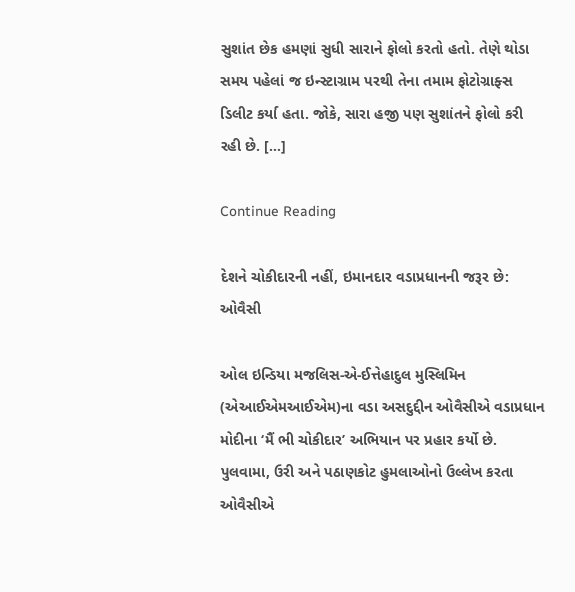સુશાંત છેક હમણાં સુધી સારાને ફોલો કરતો હતો. તેણે થોડા સમય પહેલાં જ ઇન્સ્ટાગ્રામ પરથી તેના તમામ ફોટોગ્રાફ્સ ડિલીટ કર્યા હતા. જોકે, સારા હજી પણ સુશાંતને ફોલો કરી રહી છે. […]

Continue Reading

દેશને ચોકીદારની નહીં, ઇમાનદાર વડાપ્રધાનની જરૂર છે: ઓવૈસી

ઓલ ઇન્ડિયા મજલિસ-એ-ઈત્તેહાદુલ મુસ્લિમિન (એઆઈએમઆઈએમ)ના વડા અસદુદ્દીન ઓવૈસીએ વડાપ્રધાન મોદીના ‘મૈં ભી ચોકીદાર’ અભિયાન પર પ્રહાર કર્યો છે. પુલવામા, ઉરી અને પઠાણકોટ હુમલાઓનો ઉલ્લેખ કરતા ઓવૈસીએ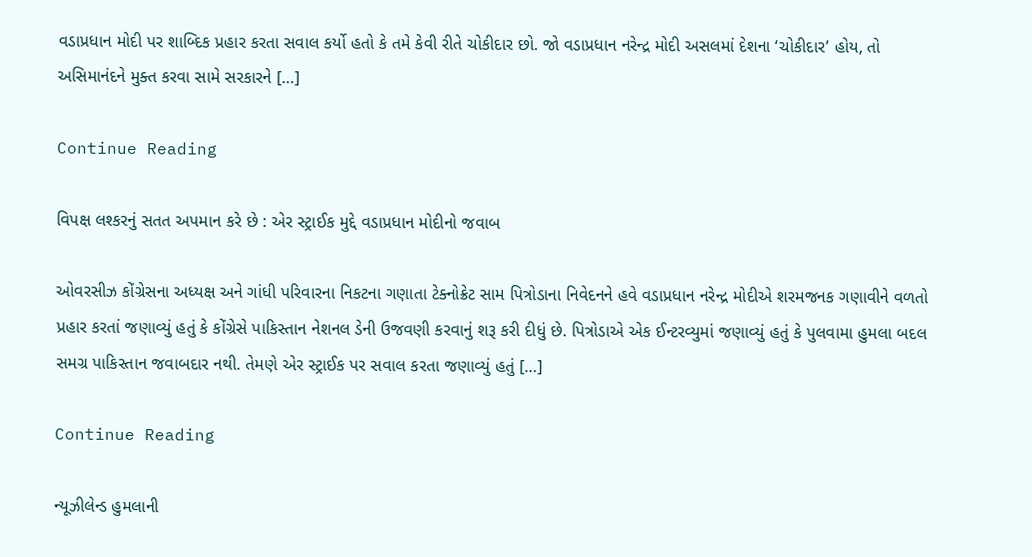વડાપ્રધાન મોદી પર શાબ્દિક પ્રહાર કરતા સવાલ કર્યો હતો કે તમે કેવી રીતે ચોકીદાર છો. જો વડાપ્રધાન નરેન્દ્ર મોદી અસલમાં દેશના ‘ચોકીદાર’ હોય, તો અસિમાનંદને મુક્ત કરવા સામે સરકારને […]

Continue Reading

વિપક્ષ લશ્કરનું સતત અપમાન કરે છે : એર સ્ટ્રાઈક મુદ્દે વડાપ્રધાન મોદીનો જવાબ

ઓવરસીઝ કોંગ્રેસના અધ્યક્ષ અને ગાંધી પરિવારના નિકટના ગણાતા ટેક્નોક્રેટ સામ પિત્રોડાના નિવેદનને હવે વડાપ્રધાન નરેન્દ્ર મોદીએ શરમજનક ગણાવીને વળતો પ્રહાર કરતાં જણાવ્યું હતું કે કોંગ્રેસે પાકિસ્તાન નેશનલ ડેની ઉજવણી કરવાનું શરૂ કરી દીધું છે. પિત્રોડાએ એક ઈન્ટરવ્યુમાં જણાવ્યું હતું કે પુલવામા હુમલા બદલ સમગ્ર પાકિસ્તાન જવાબદાર નથી. તેમણે એર સ્ટ્રાઈક પર સવાલ કરતા જણાવ્યું હતું […]

Continue Reading

ન્યૂઝીલેન્ડ હુમલાની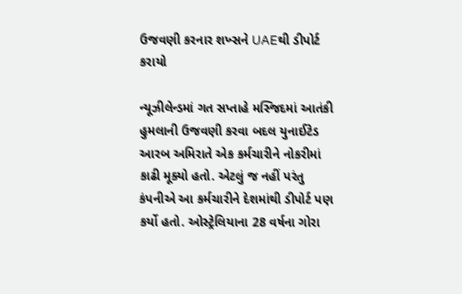ઉજવણી કરનાર શખ્સને UAEથી ડીપોર્ટ કરાયો

ન્યૂઝીલેન્ડમાં ગત સપ્તાહે મસ્જિદમાં આતંકી હુમલાની ઉજવણી કરવા બદલ યુનાઈટેડ આરબ અમિરાતે એક કર્મચારીને નોકરીમાં કાઢી મૂક્યો હતો. એટલું જ નહીં પરંતુ કંપનીએ આ કર્મચારીને દેશમાંથી ડીપોર્ટ પણ કર્યો હતો. ઓસ્ટ્રેલિયાના 28 વર્ષના ગોરા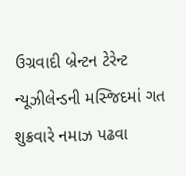ઉગ્રવાદી બ્રેન્ટન ટેરેન્ટ ન્યૂઝીલેન્ડની મસ્જિદમાં ગત શુક્રવારે નમાઝ પઢવા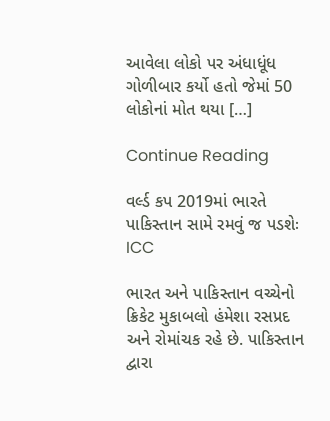આવેલા લોકો પર અંધાધૂંધ ગોળીબાર કર્યો હતો જેમાં 50 લોકોનાં મોત થયા […]

Continue Reading

વર્લ્ડ કપ 2019માં ભારતે પાકિસ્તાન સામે રમવું જ પડશેઃ ICC

ભારત અને પાકિસ્તાન વચ્ચેનો ક્રિકેટ મુકાબલો હંમેશા રસપ્રદ અને રોમાંચક રહે છે. પાકિસ્તાન દ્વારા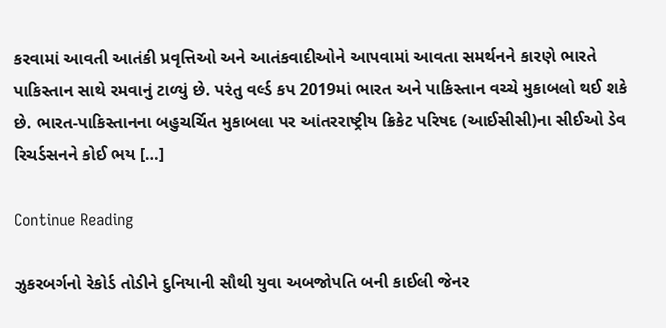કરવામાં આવતી આતંકી પ્રવૃત્તિઓ અને આતંકવાદીઓને આપવામાં આવતા સમર્થનને કારણે ભારતે પાકિસ્તાન સાથે રમવાનું ટાળ્યું છે. પરંતુ વર્લ્ડ કપ 2019માં ભારત અને પાકિસ્તાન વચ્ચે મુકાબલો થઈ શકે છે. ભારત-પાકિસ્તાનના બહુચર્ચિત મુકાબલા પર આંતરરાષ્ટ્રીય ક્રિકેટ પરિષદ (આઈસીસી)ના સીઈઓ ડેવ રિચર્ડસનને કોઈ ભય […]

Continue Reading

ઝુકરબર્ગનો રેકોર્ડ તોડીને દુનિયાની સૌથી યુવા અબજોપતિ બની કાઈલી જેનર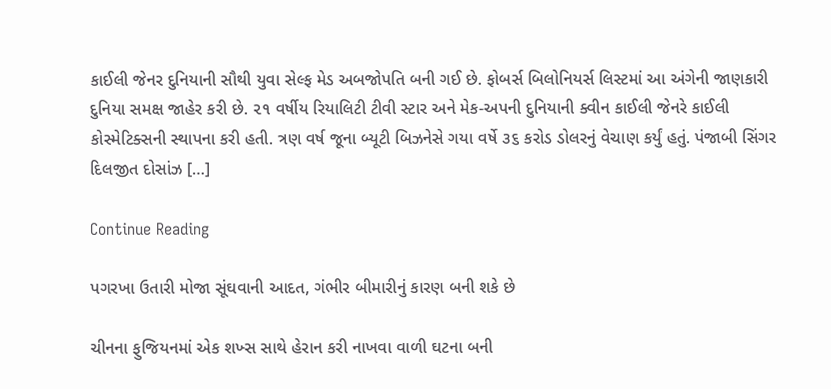કાઈલી જેનર દુનિયાની સૌથી યુવા સેલ્ફ મેડ અબજોપતિ બની ગઈ છે. ફોબર્સ બિલોનિયર્સ લિસ્ટમાં આ અંગેની જાણકારી દુનિયા સમક્ષ જાહેર કરી છે. ૨૧ વર્ષીય રિયાલિટી ટીવી સ્ટાર અને મેક-અપની દુનિયાની ક્વીન કાઈલી જેનરે કાઈલી કોસ્મેટિક્સની સ્થાપના કરી હતી. ત્રણ વર્ષ જૂના બ્યૂટી બિઝનેસે ગયા વર્ષે ૩૬ કરોડ ડોલરનું વેચાણ કર્યું હતું. પંજાબી સિંગર દિલજીત દોસાંઝ […]

Continue Reading

પગરખા ઉતારી મોજા સૂંઘવાની આદત, ગંભીર બીમારીનું કારણ બની શકે છે

ચીનના ફુજિયનમાં એક શખ્સ સાથે હેરાન કરી નાખવા વાળી ઘટના બની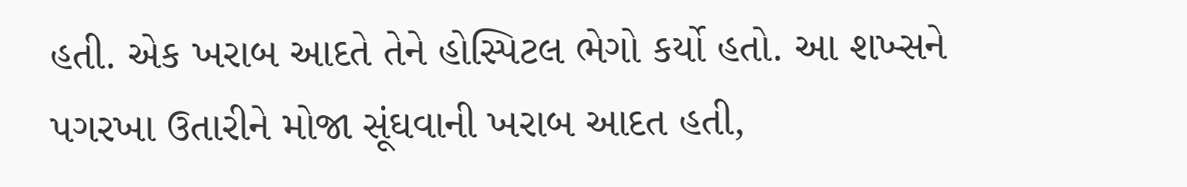હતી. એક ખરાબ આદતે તેને હોસ્પિટલ ભેગો કર્યો હતો. આ શખ્સને પગરખા ઉતારીને મોજા સૂંઘવાની ખરાબ આદત હતી,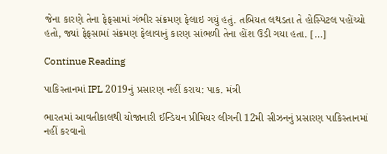જેના કારણે તેના ફેફસામાં ગંભીર સંક્રમણ ફેલાઇ ગયું હતું. તબિયત લથડતા તે હોસ્પિટલ પહોંચ્યો હતો, જ્યાં ફેફસામાં સંક્રમણ ફેલાવાનું કારણ સાંભળી તેના હોંશ ઉડી ગયા હતા. […]

Continue Reading

પાકિસ્તાનમાં IPL 2019નું પ્રસારણ નહીં કરાય: પાક. મંત્રી

ભારતમાં આવતીકાલથી યોજાનારી ઈન્ડિયન પ્રીમિયર લીગની 12મી સીઝનનું પ્રસારણ પાકિસ્તાનમાં નહીં કરવાનો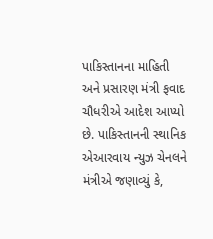પાકિસ્તાનના માહિતી અને પ્રસારણ મંત્રી ફવાદ ચૌધરીએ આદેશ આપ્યો છે. પાકિસ્તાનની સ્થાનિક એઆરવાય ન્યુઝ ચેનલને મંત્રીએ જણાવ્યું કે,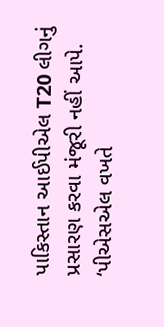પાકિસ્તાન આઈપીએલ T20 લીગનું પ્રસારણ કરવા મંજૂરી નહીં આપે. ‘પીએસએલ વખતે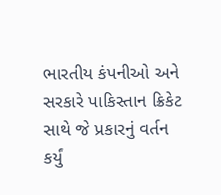ભારતીય કંપનીઓ અને સરકારે પાકિસ્તાન ક્રિકેટ સાથે જે પ્રકારનું વર્તન કર્યું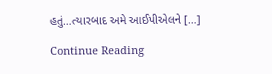હતું…ત્યારબાદ અમે આઈપીએલને […]

Continue Reading